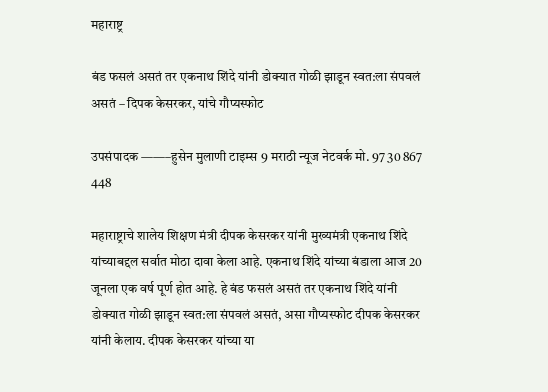महाराष्ट्र

बंड फसलं असतं तर एकनाथ शिंदे यांनी डोक्यात गोळी झाडून स्वत:ला संपवलं असतं – दिपक केसरकर, यांचे गौप्यस्फोट

उपसंपादक ——–हुसेन मुलाणी टाइम्स 9 मराठी न्यूज नेटवर्क मो. 97 30 867 448

महाराष्ट्राचे शालेय शिक्षण मंत्री दीपक केसरकर यांनी मुख्यमंत्री एकनाथ शिंदे यांच्याबद्दल सर्वात मोठा दावा केला आहे. एकनाथ शिंदे यांच्या बंडाला आज 20 जूनला एक वर्ष पूर्ण होत आहे. हे बंड फसलं असतं तर एकनाथ शिंदे यांनी डोक्यात गोळी झाडून स्वत:ला संपवलं असतं, असा गौप्यस्फोट दीपक केसरकर यांनी केलाय. दीपक केसरकर यांच्या या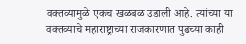वक्तव्यामुळे एकच खळबळ उडाली आहे. त्यांच्या या वक्तव्याचे महाराष्ट्राच्या राजकारणात पुढच्या काही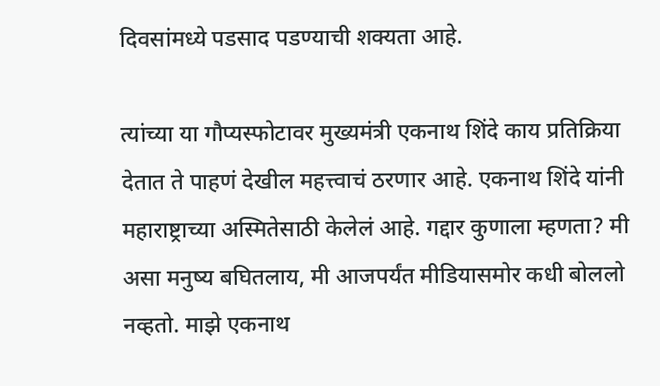दिवसांमध्ये पडसाद पडण्याची शक्यता आहे.

त्यांच्या या गौप्यस्फोटावर मुख्यमंत्री एकनाथ शिंदे काय प्रतिक्रिया देतात ते पाहणं देखील महत्त्वाचं ठरणार आहे. एकनाथ शिंदे यांनी महाराष्ट्राच्या अस्मितेसाठी केलेलं आहे. गद्दार कुणाला म्हणता? मी असा मनुष्य बघितलाय, मी आजपर्यंत मीडियासमोर कधी बोललो नव्हतो. माझे एकनाथ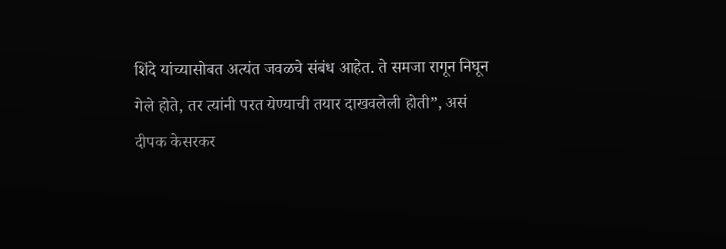शिंदे यांच्यासोबत अत्यंत जवळचे संबंध आहेत. ते समजा रागून निघून गेले होते, तर त्यांनी परत येण्याची तयार दाखवलेली होती”, असं दीपक केसरकर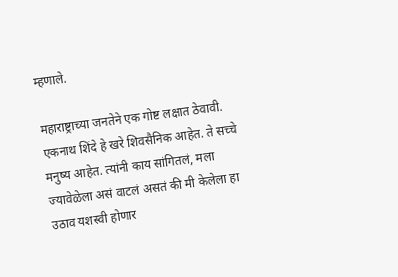म्हणाले.

महाराष्ट्राच्या जनतेने एक गोष्ट लक्षात ठेवावी. एकनाथ शिंदे हे खरे शिवसैनिक आहेत. ते सच्चे मनुष्य आहेत. त्यांनी काय सांगितलं, मला ज्यावेळेला असं वाटलं असतं की मी केलेला हा उठाव यशस्वी होणार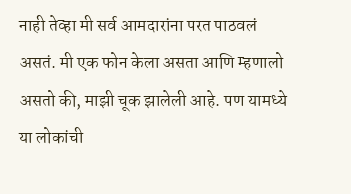नाही तेव्हा मी सर्व आमदारांना परत पाठवलं असतं. मी एक फोन केला असता आणि म्हणालो असतो की, माझी चूक झालेली आहे. पण यामध्ये या लोकांची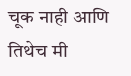चूक नाही आणि तिथेच मी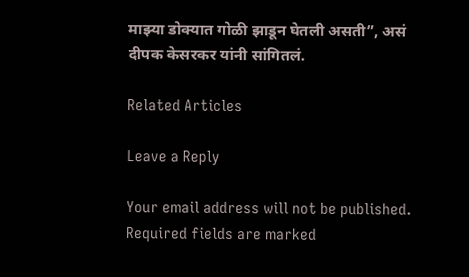माझ्या डोक्यात गोळी झाडून घेतली असती”, असं दीपक केसरकर यांनी सांगितलं.

Related Articles

Leave a Reply

Your email address will not be published. Required fields are marked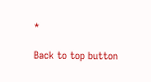*

Back to top button